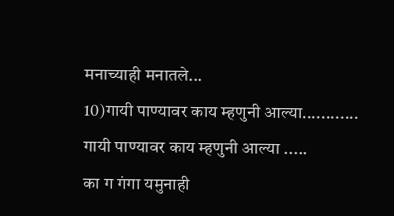मनाच्याही मनातले...
10)गायी पाण्यावर काय म्हणुनी आल्या............
गायी पाण्यावर काय म्हणुनी आल्या .....
का ग गंगा यमुनाही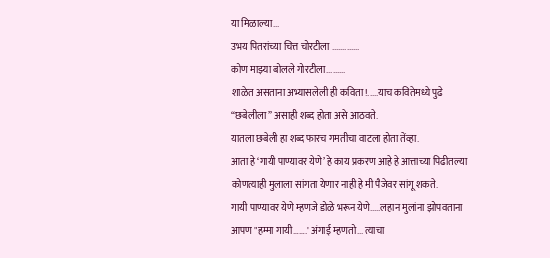या मिळाल्या...
उभय पितरांच्या चित्त चोरटीला .............
कोण माझ्या बोलले गोरटीला.........
शाळेत असताना अभ्यासलेली ही कविता!.....याच कवितेमध्ये पुढे “छबेलीला” असाही शब्द होता असे आठवते.
यातला छबेली हा शब्द फारच गमतीचा वाटला होता तेंव्हा.
आता हे ‘गायी पाण्यावर येणे’ हे काय प्रकरण आहे हे आत्ताच्या पिढीतल्या कोणत्याही मुलाला सांगता येणार नाही हे मी पैजेवर सांगू शकते.
गायी पाण्यावर येणे म्हणजे डोळे भरून येणे.....लहान मुलांना झोपवताना आपण "हम्मा गायी…….' अंगाई म्हणतो... त्याचा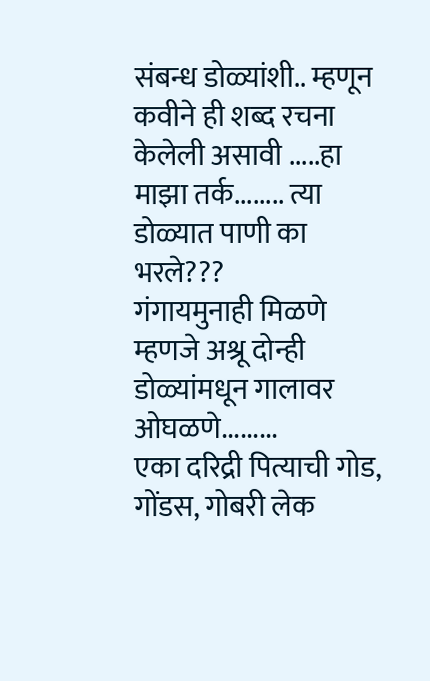संबन्ध डोळ्यांशी.. म्हणून कवीने ही शब्द रचना केलेली असावी .....हा माझा तर्क........ त्या डोळ्यात पाणी का भरले???
गंगायमुनाही मिळणे म्हणजे अश्रू दोन्ही डोळ्यांमधून गालावर ओघळणे.........
एका दरिद्री पित्याची गोड, गोंडस, गोबरी लेक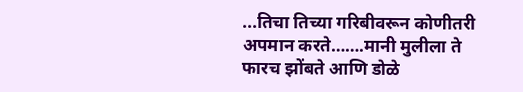...तिचा तिच्या गरिबीवरून कोणीतरी अपमान करते…….मानी मुलीला ते फारच झोंबते आणि डोळे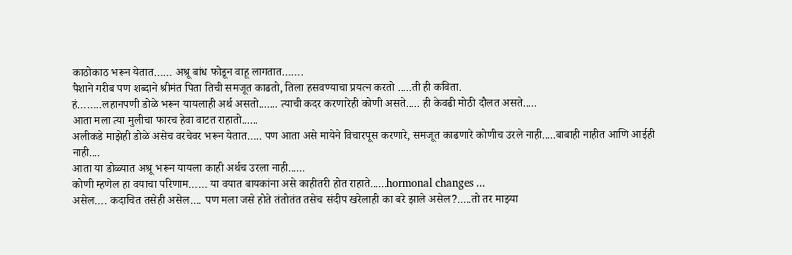काठोकाठ भरून येतात…… अश्रू बांध फोडून वाहू लागतात…….
पैशाने गरीब पण शब्दाने श्रीमंत पिता तिची समजूत काढतो, तिला हसवण्याचा प्रयत्न करतो .....ती ही कविता.
हं……..लहानपणी डोळे भरून यायलाही अर्थ असतो....... त्याची कदर करणारेही कोणी असते..... ही केवढी मोठी दौलत असते.....
आता मला त्या मुलीचा फारच हेवा वाटत राहातो......
अलीकडे माझेही डोळे असेच वरचेवर भरून येतात….. पण आता असे मायेने विचारपूस करणारे, समजूत काढणारे कोणीच उरले नाही.....बाबाही नाहीत आणि आईही नाही....
आता या डोळ्यात अश्रू भरून यायला काही अर्थच उरला नाही......
कोणी म्हणेल हा वयाचा परिणाम…… या वयात बायकांना असे काहीतरी होत राहाते......hormonal changes ...
असेल…. कदाचित तसेही असेल.... पण मला जसे होते तंतोतंत तसेच संदीप खरेलाही का बरे झाले असेल?.....तो तर माझ्या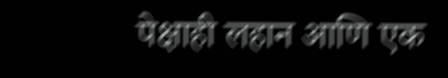पेक्षाही लहान आणि एक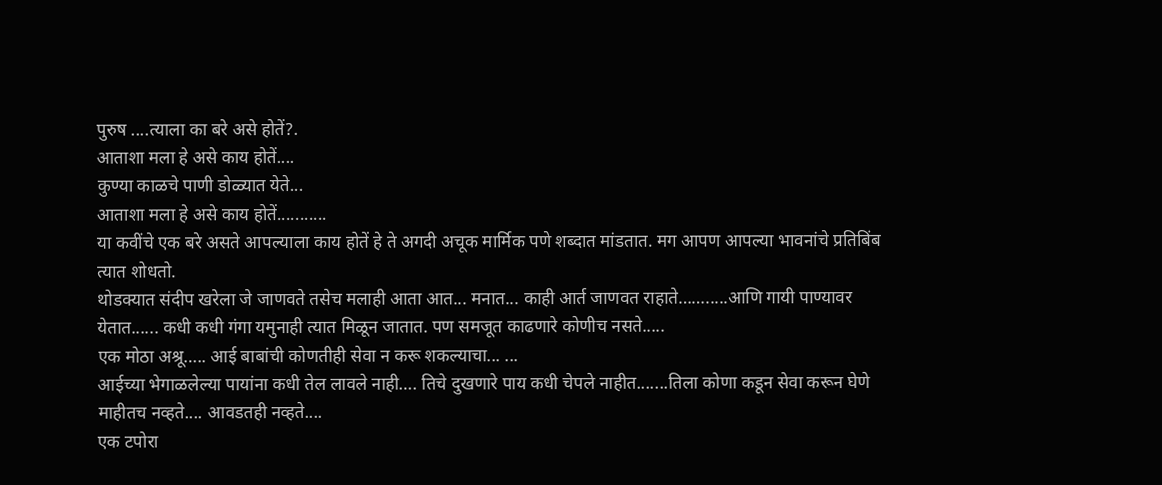पुरुष ....त्याला का बरे असे होतें?.
आताशा मला हे असे काय होतें....
कुण्या काळचे पाणी डोळ्यात येते...
आताशा मला हे असे काय होतें...........
या कवींचे एक बरे असते आपल्याला काय होतें हे ते अगदी अचूक मार्मिक पणे शब्दात मांडतात. मग आपण आपल्या भावनांचे प्रतिबिंब त्यात शोधतो.
थोडक्यात संदीप खरेला जे जाणवते तसेच मलाही आता आत... मनात... काही आर्त जाणवत राहाते…….....आणि गायी पाण्यावर येतात...... कधी कधी गंगा यमुनाही त्यात मिळून जातात. पण समजूत काढणारे कोणीच नसते.....
एक मोठा अश्रू….. आई बाबांची कोणतीही सेवा न करू शकल्याचा... ...
आईच्या भेगाळलेल्या पायांना कधी तेल लावले नाही…. तिचे दुखणारे पाय कधी चेपले नाहीत.......तिला कोणा कडून सेवा करून घेणे माहीतच नव्हते.... आवडतही नव्हते....
एक टपोरा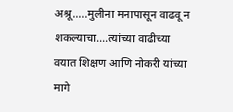अश्रू…..मुलीना मनापासून वाढवू न शकल्याचा....त्यांच्या वाढीच्या वयात शिक्षण आणि नोकरी यांच्या मागे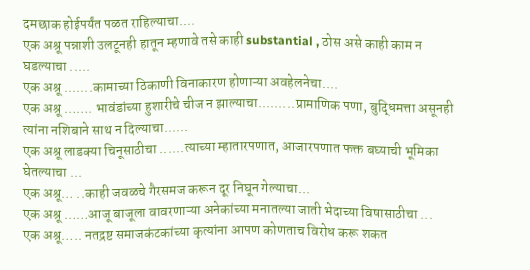दमछाक होईपर्यंत पळत राहिल्याचा....
एक अश्रू पन्नाशी उलटूनही हातून म्हणावे तसे काही substantial , ठोस असे काही काम न घडल्याचा .....
एक अश्रू .......कामाच्या ठिकाणी विनाकारण होणाऱ्या अवहेलनेचा....
एक अश्रू ……. भावंडांच्या हुशारीचे चीज न झाल्याचा.........प्रामाणिक पणा, बुद्धिमत्ता असूनही त्यांना नशिबाने साथ न दिल्याचा......
एक अश्रू लाडक्या चिनूसाठीचा ......त्याच्या म्हातारपणात, आजारपणात फक्त बघ्याची भूमिका घेतल्याचा ...
एक अश्रू… ..काही जवळचे गैरसमज करून दूर निघून गेल्याचा...
एक अश्रू ……आजू बाजूला वावरणाऱ्या अनेकांच्या मनातल्या जाती भेदाच्या विषासाठीचा ...
एक अश्रू….. नतद्रष्ट समाजकंटकांच्या कृत्यांना आपण कोणताच विरोध करू शकत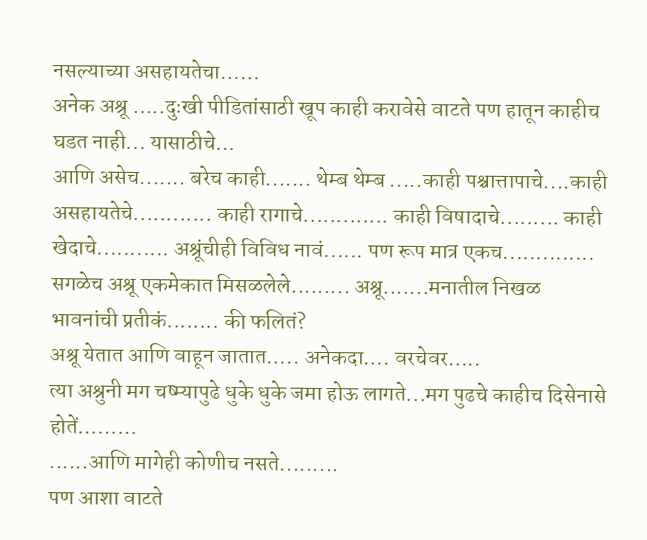नसल्याच्या असहायतेचा……
अनेक अश्रू …..दुःखी पीडितांसाठी खूप काही करावेसे वाटते पण हातून काहीच घडत नाही... यासाठीचे…
आणि असेच....... बरेच काही....... थेम्ब थेम्ब .....काही पश्चात्तापाचे....काही असहायतेचे............ काही रागाचे............. काही विषादाचे......... काही खेदाचे........... अश्रूंचीही विविध नावं...... पण रूप मात्र एकच.............. सगळेच अश्रू एकमेकात मिसळलेले......... अश्रू.......मनातील निखळ भावनांची प्रतीकं........ की फलितं?
अश्रू येतात आणि वाहून जातात….. अनेकदा…. वरचेवर…..
त्या अश्रुनी मग चष्म्यापुढे धुके धुके जमा होऊ लागते...मग पुढचे काहीच दिसेनासे होतें………
......आणि मागेही कोणीच नसते.........
पण आशा वाटते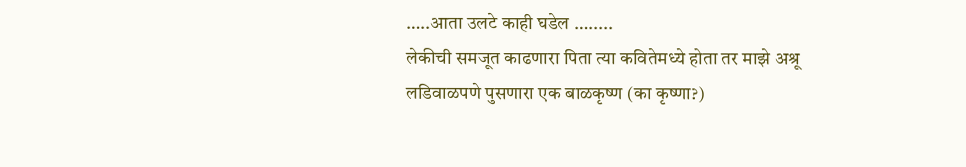…..आता उलटे काही घडेल ….....
लेकीची समजूत काढणारा पिता त्या कवितेमध्ये होता तर माझे अश्रू
लडिवाळपणे पुसणारा एक बाळकृष्ण (का कृष्णा?)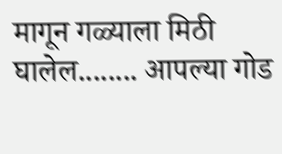मागून गळ्याला मिठी घालेल........ आपल्या गोड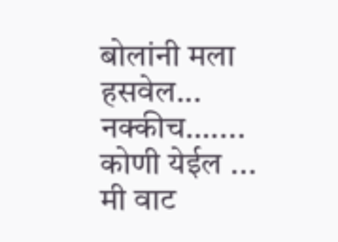बोलांनी मला हसवेल...
नक्कीच….... कोणी येईल ... मी वाट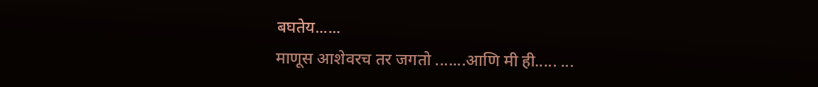बघतेय......
माणूस आशेवरच तर जगतो .......आणि मी ही..... ...